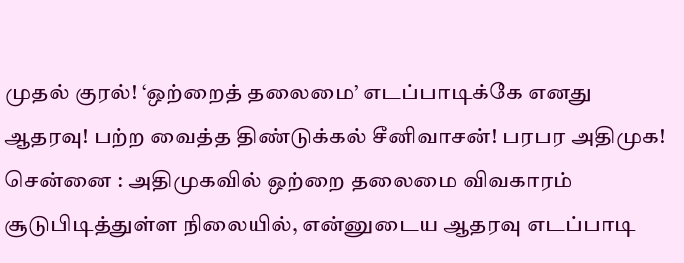முதல் குரல்! ‘ஒற்றைத் தலைமை’ எடப்பாடிக்கே எனது ஆதரவு! பற்ற வைத்த திண்டுக்கல் சீனிவாசன்! பரபர அதிமுக!
சென்னை : அதிமுகவில் ஒற்றை தலைமை விவகாரம் சூடுபிடித்துள்ள நிலையில், என்னுடைய ஆதரவு எடப்பாடி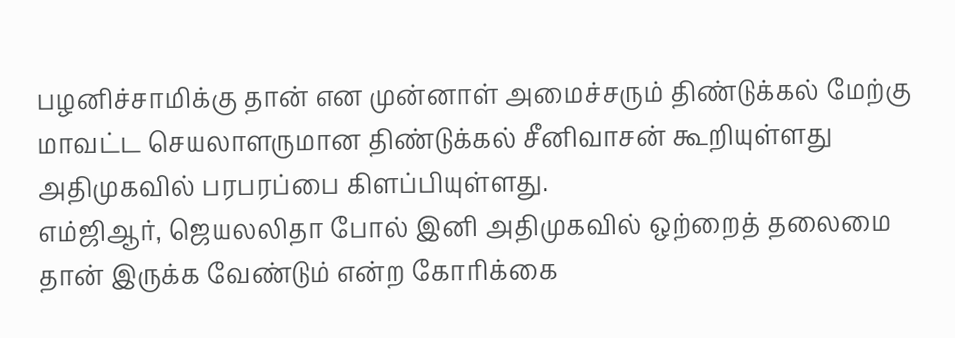பழனிச்சாமிக்கு தான் என முன்னாள் அமைச்சரும் திண்டுக்கல் மேற்கு மாவட்ட செயலாளருமான திண்டுக்கல் சீனிவாசன் கூறியுள்ளது அதிமுகவில் பரபரப்பை கிளப்பியுள்ளது.
எம்ஜிஆர், ஜெயலலிதா போல் இனி அதிமுகவில் ஒற்றைத் தலைமை தான் இருக்க வேண்டும் என்ற கோரிக்கை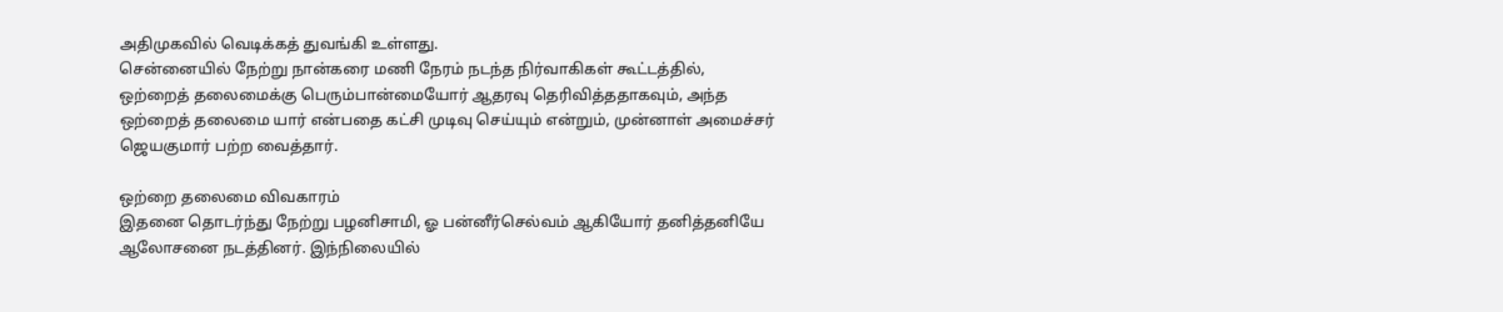அதிமுகவில் வெடிக்கத் துவங்கி உள்ளது.
சென்னையில் நேற்று நான்கரை மணி நேரம் நடந்த நிர்வாகிகள் கூட்டத்தில், ஒற்றைத் தலைமைக்கு பெரும்பான்மையோர் ஆதரவு தெரிவித்ததாகவும், அந்த ஒற்றைத் தலைமை யார் என்பதை கட்சி முடிவு செய்யும் என்றும், முன்னாள் அமைச்சர் ஜெயகுமார் பற்ற வைத்தார்.

ஒற்றை தலைமை விவகாரம்
இதனை தொடர்ந்து நேற்று பழனிசாமி, ஓ பன்னீர்செல்வம் ஆகியோர் தனித்தனியே ஆலோசனை நடத்தினர். இந்நிலையில்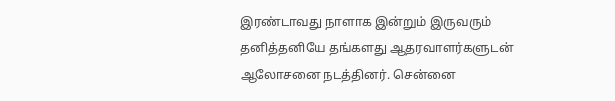இரண்டாவது நாளாக இன்றும் இருவரும் தனித்தனியே தங்களது ஆதரவாளர்களுடன் ஆலோசனை நடத்தினர். சென்னை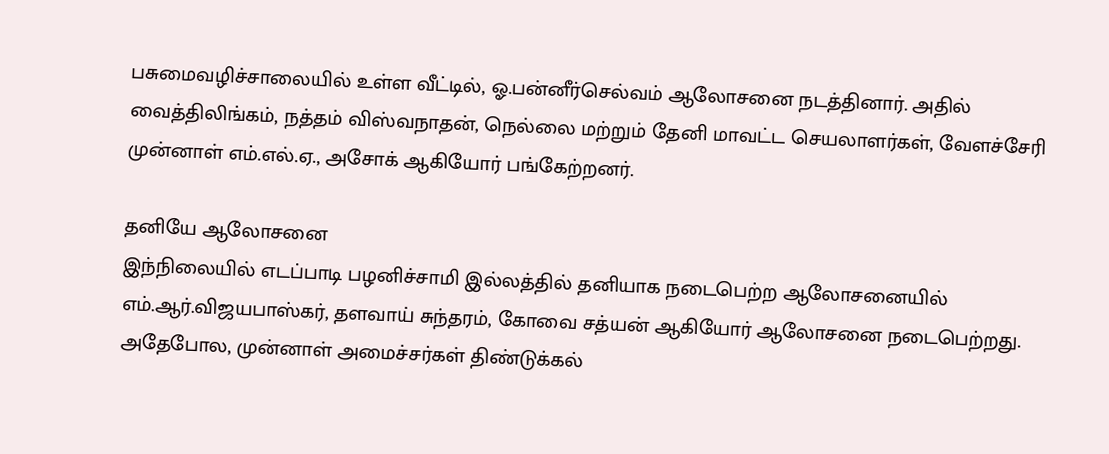பசுமைவழிச்சாலையில் உள்ள வீட்டில், ஓ.பன்னீர்செல்வம் ஆலோசனை நடத்தினார். அதில் வைத்திலிங்கம், நத்தம் விஸ்வநாதன், நெல்லை மற்றும் தேனி மாவட்ட செயலாளர்கள், வேளச்சேரி முன்னாள் எம்.எல்.ஏ., அசோக் ஆகியோர் பங்கேற்றனர்.

தனியே ஆலோசனை
இந்நிலையில் எடப்பாடி பழனிச்சாமி இல்லத்தில் தனியாக நடைபெற்ற ஆலோசனையில் எம்.ஆர்.விஜயபாஸ்கர், தளவாய் சுந்தரம், கோவை சத்யன் ஆகியோர் ஆலோசனை நடைபெற்றது. அதேபோல, முன்னாள் அமைச்சர்கள் திண்டுக்கல்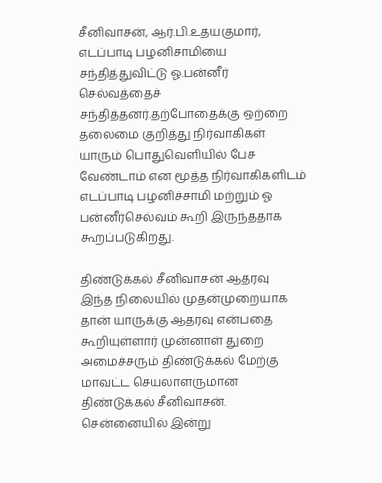சீனிவாசன், ஆர்.பி.உதயகுமார், எடப்பாடி பழனிசாமியை சந்தித்துவிட்டு ஓ.பன்னீர் செல்வத்தைச் சந்தித்தனர்.தற்போதைக்கு ஒற்றை தலைமை குறித்து நிர்வாகிகள் யாரும் பொதுவெளியில் பேச வேண்டாம் என மூத்த நிர்வாகிகளிடம் எடப்பாடி பழனிச்சாமி மற்றும் ஓ பன்னீர்செல்வம் கூறி இருந்ததாக கூறப்படுகிறது.

திண்டுக்கல் சீனிவாசன் ஆதரவு
இந்த நிலையில் முதன்முறையாக தான் யாருக்கு ஆதரவு என்பதை கூறியுள்ளார் முன்னாள் துறை அமைச்சரும் திண்டுக்கல் மேற்கு மாவட்ட செயலாளருமான திண்டுக்கல் சீனிவாசன். சென்னையில் இன்று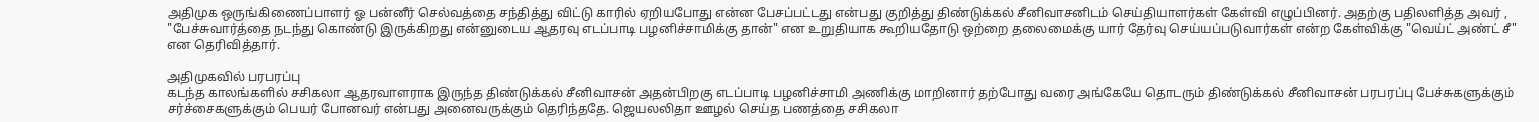அதிமுக ஒருங்கிணைப்பாளர் ஓ பன்னீர் செல்வத்தை சந்தித்து விட்டு காரில் ஏறியபோது என்ன பேசப்பட்டது என்பது குறித்து திண்டுக்கல் சீனிவாசனிடம் செய்தியாளர்கள் கேள்வி எழுப்பினர். அதற்கு பதிலளித்த அவர் , "பேச்சுவார்த்தை நடந்து கொண்டு இருக்கிறது என்னுடைய ஆதரவு எடப்பாடி பழனிச்சாமிக்கு தான்" என உறுதியாக கூறியதோடு ஒற்றை தலைமைக்கு யார் தேர்வு செய்யப்படுவார்கள் என்ற கேள்விக்கு "வெய்ட் அண்ட் சீ" என தெரிவித்தார்.

அதிமுகவில் பரபரப்பு
கடந்த காலங்களில் சசிகலா ஆதரவாளராக இருந்த திண்டுக்கல் சீனிவாசன் அதன்பிறகு எடப்பாடி பழனிச்சாமி அணிக்கு மாறினார் தற்போது வரை அங்கேயே தொடரும் திண்டுக்கல் சீனிவாசன் பரபரப்பு பேச்சுகளுக்கும் சர்ச்சைகளுக்கும் பெயர் போனவர் என்பது அனைவருக்கும் தெரிந்ததே. ஜெயலலிதா ஊழல் செய்த பணத்தை சசிகலா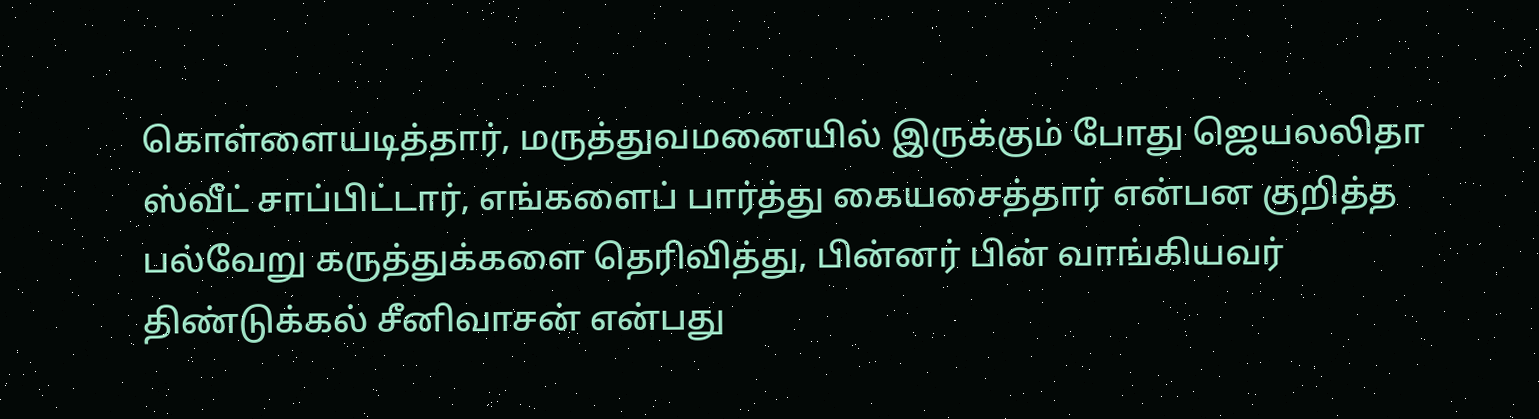கொள்ளையடித்தார், மருத்துவமனையில் இருக்கும் போது ஜெயலலிதா ஸ்வீட் சாப்பிட்டார், எங்களைப் பார்த்து கையசைத்தார் என்பன குறித்த பல்வேறு கருத்துக்களை தெரிவித்து, பின்னர் பின் வாங்கியவர் திண்டுக்கல் சீனிவாசன் என்பது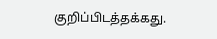குறிப்பிடத்தக்கது.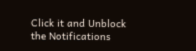Click it and Unblock the Notifications